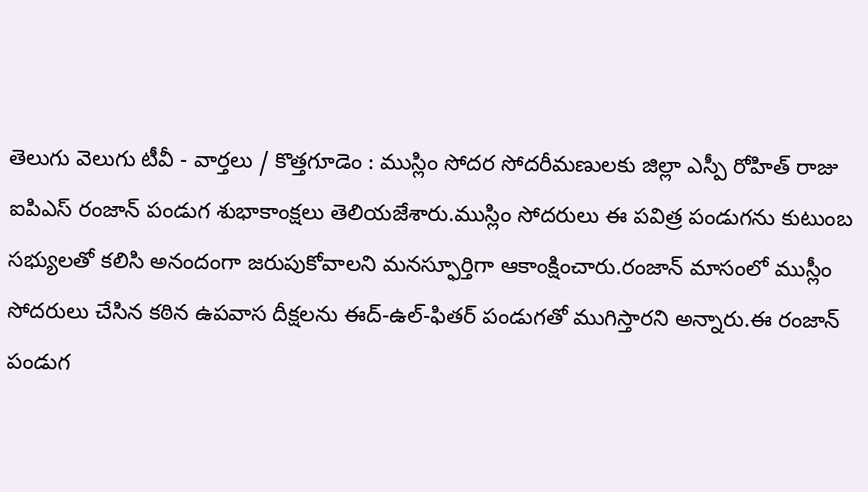తెలుగు వెలుగు టీవీ - వార్తలు / కొత్తగూడెం : ముస్లిం సోదర సోదరీమణులకు జిల్లా ఎస్పీ రోహిత్ రాజు ఐపిఎస్ రంజాన్ పండుగ శుభాకాంక్షలు తెలియజేశారు.ముస్లిం సోదరులు ఈ పవిత్ర పండుగను కుటుంబ సభ్యులతో కలిసి అనందంగా జరుపుకోవాలని మనస్ఫూర్తిగా ఆకాంక్షించారు.రంజాన్ మాసంలో ముస్లీం సోదరులు చేసిన కఠిన ఉపవాస దీక్షలను ఈద్-ఉల్-ఫితర్ పండుగతో ముగిస్తారని అన్నారు.ఈ రంజాన్ పండుగ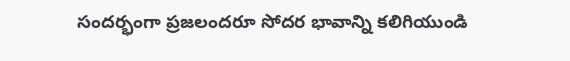సందర్భంగా ప్రజలందరూ సోదర భావాన్ని కలిగియుండి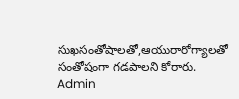సుఖసంతోషాలతో,ఆయురారోగ్యాలతో సంతోషంగా గడపాలని కోరారు.
Admin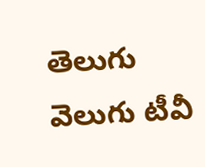తెలుగు వెలుగు టీవీ